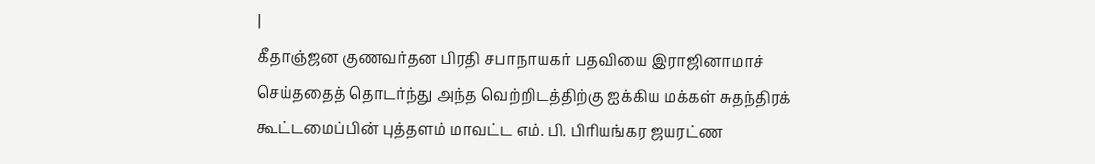|
கீதாஞ்ஜன குணவர்தன பிரதி சபாநாயகர் பதவியை இராஜினாமாச் செய்ததைத் தொடர்ந்து அந்த வெற்றிடத்திற்கு ஐக்கிய மக்கள் சுதந்திரக் கூட்டமைப்பின் புத்தளம் மாவட்ட எம். பி. பிரியங்கர ஜயரட்ண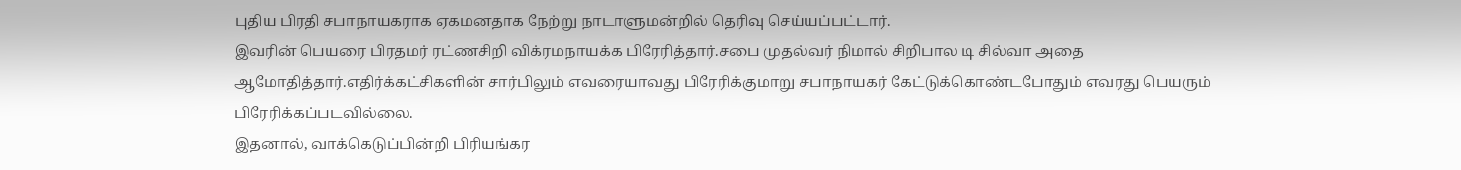புதிய பிரதி சபாநாயகராக ஏகமனதாக நேற்று நாடாளுமன்றில் தெரிவு செய்யப்பட்டார்.
இவரின் பெயரை பிரதமர் ரட்ணசிறி விக்ரமநாயக்க பிரேரித்தார்.சபை முதல்வர் நிமால் சிறிபால டி சில்வா அதை ஆமோதித்தார்.எதிர்க்கட்சிகளின் சார்பிலும் எவரையாவது பிரேரிக்குமாறு சபாநாயகர் கேட்டுக்கொண்டபோதும் எவரது பெயரும் பிரேரிக்கப்படவில்லை.
இதனால், வாக்கெடுப்பின்றி பிரியங்கர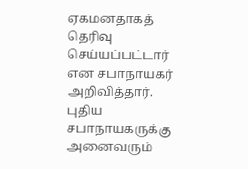ஏகமனதாகத் தெரிவு செய்யப்பட்டார் என சபாநாயகர் அறிவித்தார்.
புதிய சபாநாயகருக்கு அனைவரும்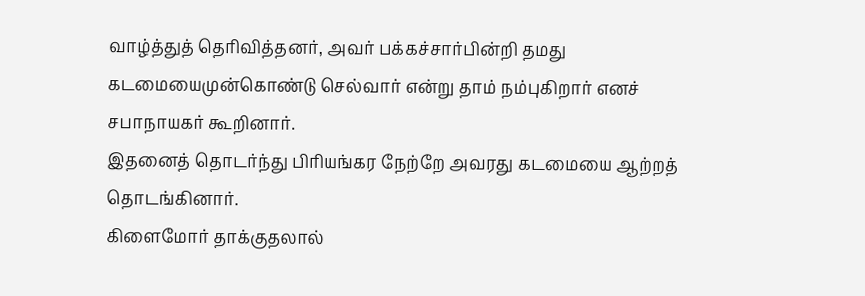வாழ்த்துத் தெரிவித்தனர், அவர் பக்கச்சார்பின்றி தமது கடமையைமுன்கொண்டு செல்வார் என்று தாம் நம்புகிறார் எனச் சபாநாயகர் கூறினார்.
இதனைத் தொடர்ந்து பிரியங்கர நேற்றே அவரது கடமையை ஆற்றத் தொடங்கினார்.
கிளைமோர் தாக்குதலால்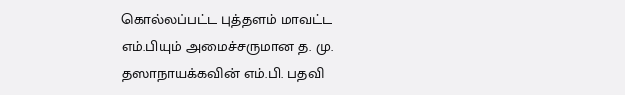கொல்லப்பட்ட புத்தளம் மாவட்ட எம்.பியும் அமைச்சருமான த. மு. தஸாநாயக்கவின் எம்.பி. பதவி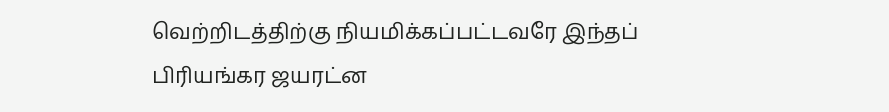வெற்றிடத்திற்கு நியமிக்கப்பட்டவரே இந்தப் பிரியங்கர ஜயரட்ன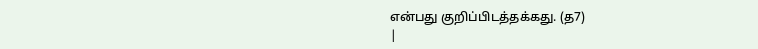என்பது குறிப்பிடத்தக்கது. (த7)
|